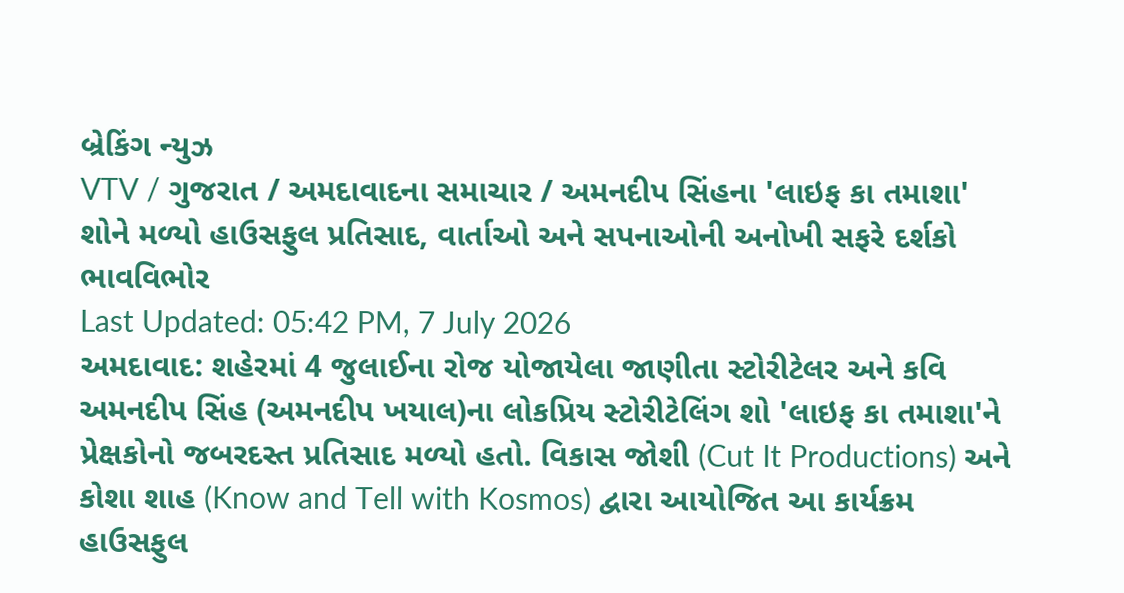બ્રેકિંગ ન્યુઝ
VTV / ગુજરાત / અમદાવાદના સમાચાર / અમનદીપ સિંહના 'લાઇફ કા તમાશા' શોને મળ્યો હાઉસફુલ પ્રતિસાદ, વાર્તાઓ અને સપનાઓની અનોખી સફરે દર્શકો ભાવવિભોર
Last Updated: 05:42 PM, 7 July 2026
અમદાવાદ: શહેરમાં 4 જુલાઈના રોજ યોજાયેલા જાણીતા સ્ટોરીટેલર અને કવિ અમનદીપ સિંહ (અમનદીપ ખયાલ)ના લોકપ્રિય સ્ટોરીટેલિંગ શો 'લાઇફ કા તમાશા'ને પ્રેક્ષકોનો જબરદસ્ત પ્રતિસાદ મળ્યો હતો. વિકાસ જોશી (Cut It Productions) અને કોશા શાહ (Know and Tell with Kosmos) દ્વારા આયોજિત આ કાર્યક્રમ હાઉસફુલ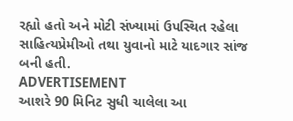રહ્યો હતો અને મોટી સંખ્યામાં ઉપસ્થિત રહેલા સાહિત્યપ્રેમીઓ તથા યુવાનો માટે યાદગાર સાંજ બની હતી.
ADVERTISEMENT
આશરે 90 મિનિટ સુધી ચાલેલા આ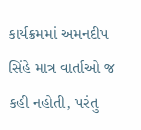કાર્યક્રમમાં અમનદીપ સિંહે માત્ર વાર્તાઓ જ કહી નહોતી, પરંતુ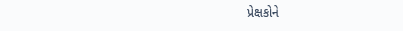પ્રેક્ષકોને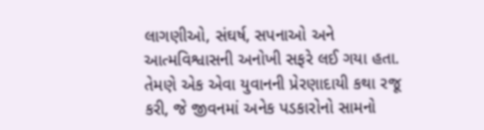લાગણીઓ, સંઘર્ષ, સપનાઓ અને આત્મવિશ્વાસની અનોખી સફરે લઈ ગયા હતા. તેમણે એક એવા યુવાનની પ્રેરણાદાયી કથા રજૂ કરી, જે જીવનમાં અનેક પડકારોનો સામનો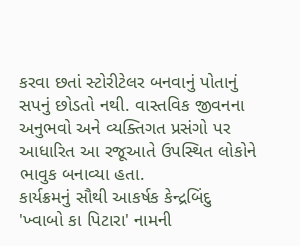કરવા છતાં સ્ટોરીટેલર બનવાનું પોતાનું સપનું છોડતો નથી. વાસ્તવિક જીવનના અનુભવો અને વ્યક્તિગત પ્રસંગો પર આધારિત આ રજૂઆતે ઉપસ્થિત લોકોને ભાવુક બનાવ્યા હતા.
કાર્યક્રમનું સૌથી આકર્ષક કેન્દ્રબિંદુ 'ખ્વાબો કા પિટારા' નામની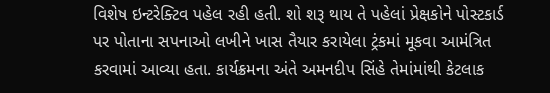વિશેષ ઇન્ટરેક્ટિવ પહેલ રહી હતી. શો શરૂ થાય તે પહેલાં પ્રેક્ષકોને પોસ્ટકાર્ડ પર પોતાના સપનાઓ લખીને ખાસ તૈયાર કરાયેલા ટ્રંકમાં મૂકવા આમંત્રિત કરવામાં આવ્યા હતા. કાર્યક્રમના અંતે અમનદીપ સિંહે તેમાંમાંથી કેટલાક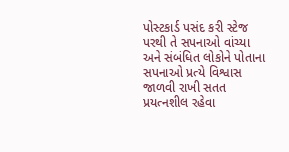પોસ્ટકાર્ડ પસંદ કરી સ્ટેજ પરથી તે સપનાઓ વાંચ્યા અને સંબંધિત લોકોને પોતાના સપનાઓ પ્રત્યે વિશ્વાસ જાળવી રાખી સતત પ્રયત્નશીલ રહેવા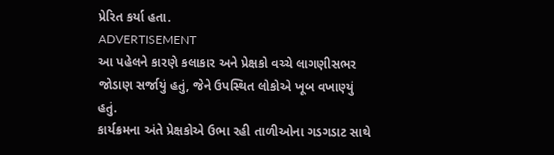પ્રેરિત કર્યા હતા.
ADVERTISEMENT
આ પહેલને કારણે કલાકાર અને પ્રેક્ષકો વચ્ચે લાગણીસભર જોડાણ સર્જાયું હતું, જેને ઉપસ્થિત લોકોએ ખૂબ વખાણ્યું હતું.
કાર્યક્રમના અંતે પ્રેક્ષકોએ ઉભા રહી તાળીઓના ગડગડાટ સાથે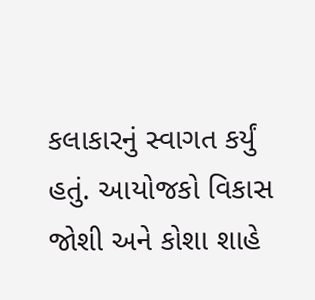કલાકારનું સ્વાગત કર્યું હતું. આયોજકો વિકાસ જોશી અને કોશા શાહે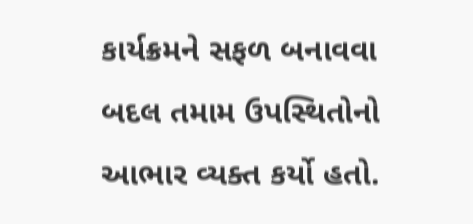કાર્યક્રમને સફળ બનાવવા બદલ તમામ ઉપસ્થિતોનો આભાર વ્યક્ત કર્યો હતો.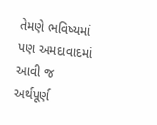તેમણે ભવિષ્યમાં પણ અમદાવાદમાં આવી જ અર્થપૂર્ણ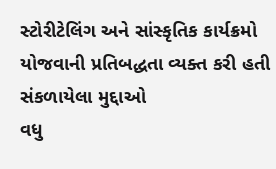સ્ટોરીટેલિંગ અને સાંસ્કૃતિક કાર્યક્રમો યોજવાની પ્રતિબદ્ધતા વ્યક્ત કરી હતી
સંકળાયેલા મુદ્દાઓ
વધુ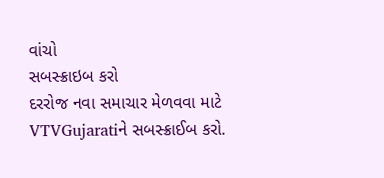વાંચો
સબસ્ક્રાઇબ કરો
દરરોજ નવા સમાચાર મેળવવા માટે VTVGujaratiને સબસ્ક્રાઈબ કરો.